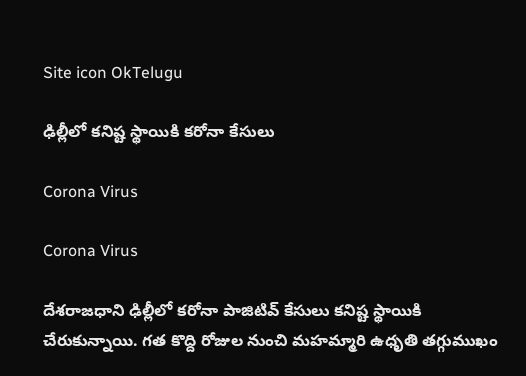Site icon OkTelugu

ఢిల్లీలో కనిష్ట స్థాయికి కరోనా కేసులు

Corona Virus

Corona Virus

దేశరాజధాని ఢిల్లీలో కరోనా పాజిటివ్ కేసులు కనిష్ట స్థాయికి చేరుకున్నాయి. గత కొద్ది రోజుల నుంచి మహమ్మారి ఉధృతి తగ్గుముఖం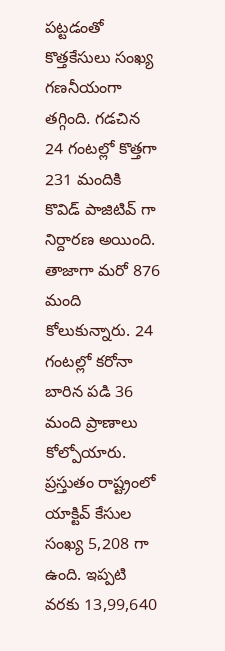పట్టడంతో కొత్తకేసులు సంఖ్య గణనీయంగా తగ్గింది. గడచిన 24 గంటల్లో కొత్తగా 231 మందికి కొవిడ్ పాజిటివ్ గా నిర్దారణ అయింది. తాజాగా మరో 876 మంది కోలుకున్నారు. 24 గంటల్లో కరోనా బారిన పడి 36 మంది ప్రాణాలు కోల్పోయారు. ప్రస్తుతం రాష్ట్రంలో యాక్టివ్ కేసుల సంఖ్య 5,208 గా ఉంది. ఇప్పటి వరకు 13,99,640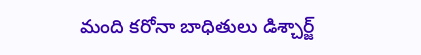మంది కరోనా బాధితులు డిశ్చార్జ్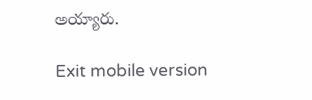అయ్యారు.

Exit mobile version